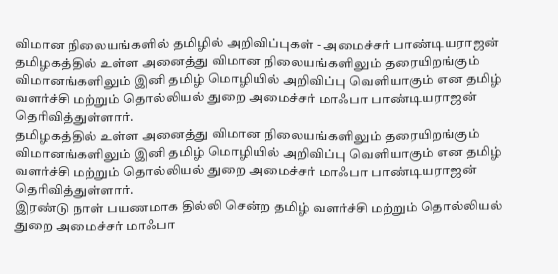விமான நிலையங்களில் தமிழில் அறிவிப்புகள் - அமைச்சர் பாண்டியராஜன்
தமிழகத்தில் உள்ள அனைத்து விமான நிலையங்களிலும் தரையிறங்கும் விமானங்களிலும் இனி தமிழ் மொழியில் அறிவிப்பு வெளியாகும் என தமிழ் வளர்ச்சி மற்றும் தொல்லியல் துறை அமைச்சர் மாஃபா பாண்டியராஜன் தெரிவித்துள்ளார்.
தமிழகத்தில் உள்ள அனைத்து விமான நிலையங்களிலும் தரையிறங்கும் விமானங்களிலும் இனி தமிழ் மொழியில் அறிவிப்பு வெளியாகும் என தமிழ் வளர்ச்சி மற்றும் தொல்லியல் துறை அமைச்சர் மாஃபா பாண்டியராஜன் தெரிவித்துள்ளார்.
இரண்டு நாள் பயணமாக தில்லி சென்ற தமிழ் வளர்ச்சி மற்றும் தொல்லியல் துறை அமைச்சர் மாஃபா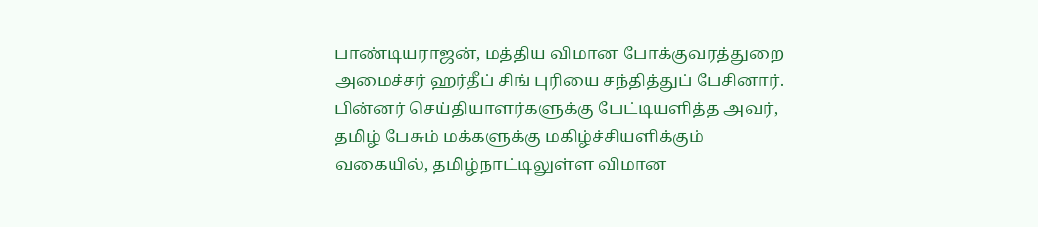பாண்டியராஜன், மத்திய விமான போக்குவரத்துறை அமைச்சர் ஹர்தீப் சிங் புரியை சந்தித்துப் பேசினார். பின்னர் செய்தியாளர்களுக்கு பேட்டியளித்த அவர், தமிழ் பேசும் மக்களுக்கு மகிழ்ச்சியளிக்கும் வகையில், தமிழ்நாட்டிலுள்ள விமான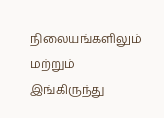நிலையங்களிலும் மற்றும் இங்கிருந்து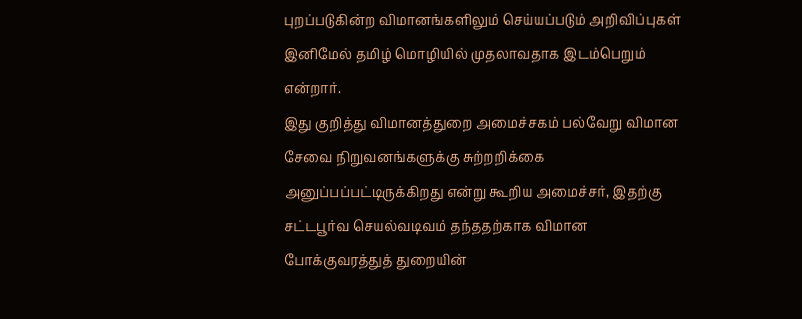புறப்படுகின்ற விமானங்களிலும் செய்யப்படும் அறிவிப்புகள் இனிமேல் தமிழ் மொழியில் முதலாவதாக இடம்பெறும் என்றார்.
இது குறித்து விமானத்துறை அமைச்சகம் பல்வேறு விமான சேவை நிறுவனங்களுக்கு சுற்றறிக்கை அனுப்பப்பட்டிருக்கிறது என்று கூறிய அமைச்சர், இதற்கு சட்டபூர்வ செயல்வடிவம் தந்ததற்காக விமான போக்குவரத்துத் துறையின்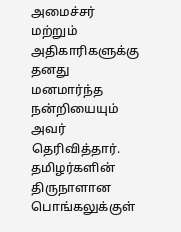அமைச்சர் மற்றும் அதிகாரிகளுக்கு தனது மனமார்ந்த நன்றியையும் அவர் தெரிவித்தார். தமிழர்களின் திருநாளான பொங்கலுக்குள்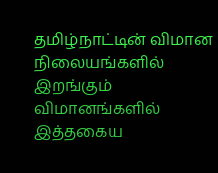தமிழ்நாட்டின் விமான நிலையங்களில் இறங்கும் விமானங்களில் இத்தகைய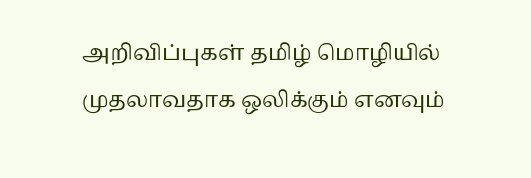அறிவிப்புகள் தமிழ் மொழியில் முதலாவதாக ஒலிக்கும் எனவும்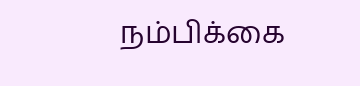நம்பிக்கை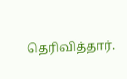தெரிவித்தார்.